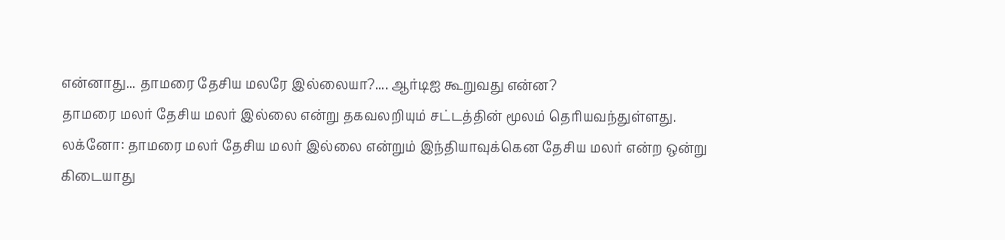என்னாது... தாமரை தேசிய மலரே இல்லையா?.... ஆர்டிஐ கூறுவது என்ன?
தாமரை மலர் தேசிய மலர் இல்லை என்று தகவலறியும் சட்டத்தின் மூலம் தெரியவந்துள்ளது.
லக்னோ: தாமரை மலர் தேசிய மலர் இல்லை என்றும் இந்தியாவுக்கென தேசிய மலர் என்ற ஒன்று கிடையாது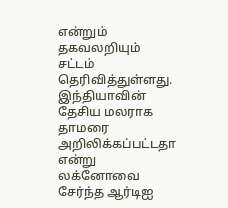என்றும் தகவலறியும் சட்டம் தெரிவித்துள்ளது.
இந்தியாவின் தேசிய மலராக தாமரை அறிலிக்கப்பட்டதா என்று லக்னோவை சேர்ந்த ஆர்டிஐ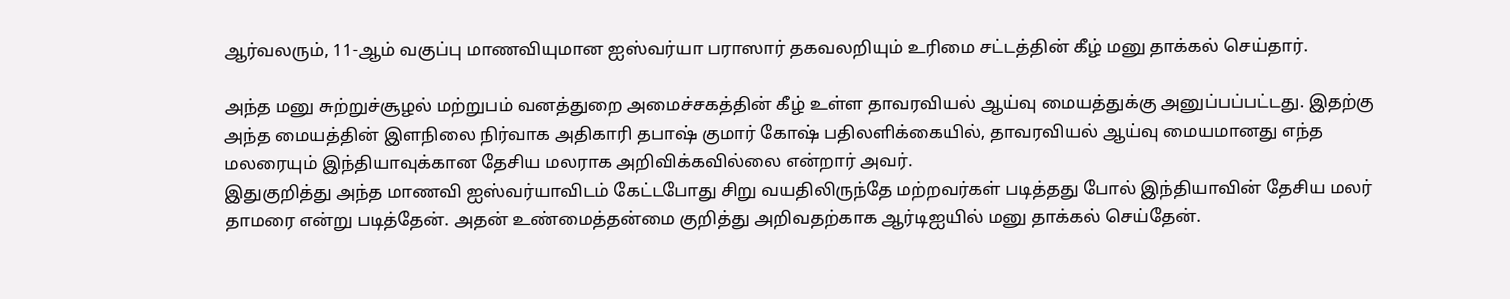ஆர்வலரும், 11-ஆம் வகுப்பு மாணவியுமான ஐஸ்வர்யா பராஸார் தகவலறியும் உரிமை சட்டத்தின் கீழ் மனு தாக்கல் செய்தார்.

அந்த மனு சுற்றுச்சூழல் மற்றுபம் வனத்துறை அமைச்சகத்தின் கீழ் உள்ள தாவரவியல் ஆய்வு மையத்துக்கு அனுப்பப்பட்டது. இதற்கு அந்த மையத்தின் இளநிலை நிர்வாக அதிகாரி தபாஷ் குமார் கோஷ் பதிலளிக்கையில், தாவரவியல் ஆய்வு மையமானது எந்த மலரையும் இந்தியாவுக்கான தேசிய மலராக அறிவிக்கவில்லை என்றார் அவர்.
இதுகுறித்து அந்த மாணவி ஐஸ்வர்யாவிடம் கேட்டபோது சிறு வயதிலிருந்தே மற்றவர்கள் படித்தது போல் இந்தியாவின் தேசிய மலர் தாமரை என்று படித்தேன். அதன் உண்மைத்தன்மை குறித்து அறிவதற்காக ஆர்டிஐயில் மனு தாக்கல் செய்தேன்.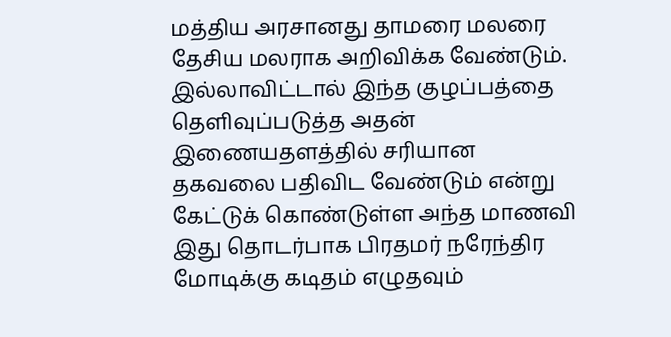மத்திய அரசானது தாமரை மலரை தேசிய மலராக அறிவிக்க வேண்டும். இல்லாவிட்டால் இந்த குழப்பத்தை தெளிவுப்படுத்த அதன் இணையதளத்தில் சரியான தகவலை பதிவிட வேண்டும் என்று கேட்டுக் கொண்டுள்ள அந்த மாணவி இது தொடர்பாக பிரதமர் நரேந்திர மோடிக்கு கடிதம் எழுதவும்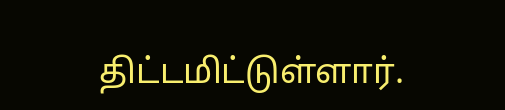திட்டமிட்டுள்ளார்.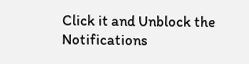Click it and Unblock the Notifications